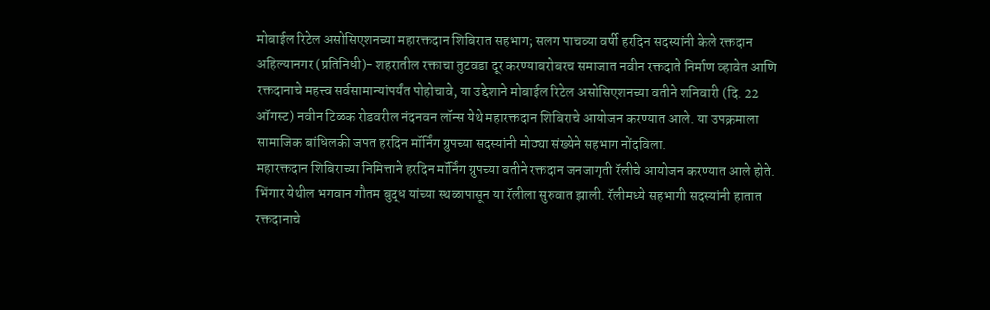मोबाईल रिटेल असोसिएशनच्या महारक्तदान शिबिरात सहभाग; सलग पाचव्या वर्षी हरदिन सदस्यांनी केले रक्तदान
अहिल्यानगर (प्रतिनिधी)- शहरातील रक्ताचा तुटवडा दूर करण्याबरोबरच समाजात नवीन रक्तदाते निर्माण व्हावेत आणि रक्तदानाचे महत्त्व सर्वसामान्यांपर्यंत पोहोचावे, या उद्देशाने मोबाईल रिटेल असोसिएशनच्या वतीने शनिवारी (दि. 22 ऑगस्ट) नवीन टिळक रोडवरील नंदनवन लॉन्स येथे महारक्तदान शिबिराचे आयोजन करण्यात आले. या उपक्रमाला सामाजिक बांधिलकी जपत हरदिन मॉर्निंग ग्रुपच्या सदस्यांनी मोठ्या संख्येने सहभाग नोंदविला.
महारक्तदान शिबिराच्या निमित्ताने हरदिन मॉर्निंग ग्रुपच्या वतीने रक्तदान जनजागृती रॅलीचे आयोजन करण्यात आले होते. भिंगार येथील भगवान गौतम बुद्ध यांच्या स्थळापासून या रॅलीला सुरुवात झाली. रॅलीमध्ये सहभागी सदस्यांनी हातात रक्तदानाचे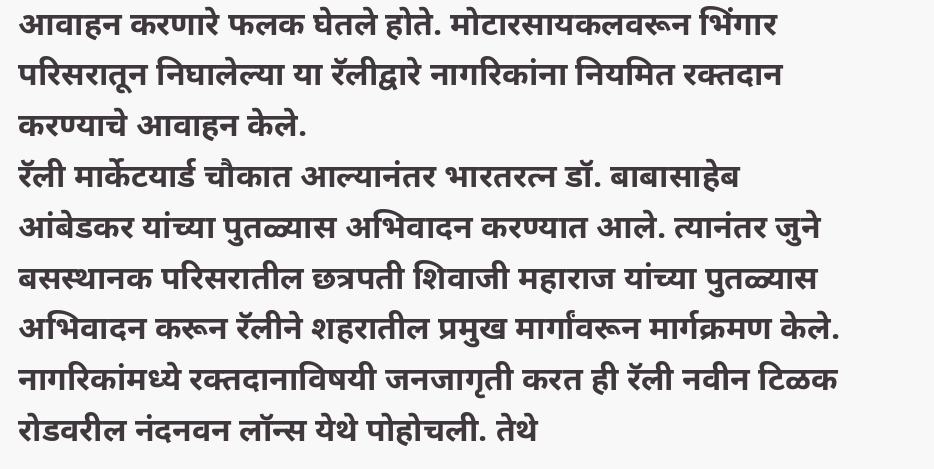आवाहन करणारे फलक घेतले होते. मोटारसायकलवरून भिंगार परिसरातून निघालेल्या या रॅलीद्वारे नागरिकांना नियमित रक्तदान करण्याचे आवाहन केले.
रॅली मार्केटयार्ड चौकात आल्यानंतर भारतरत्न डॉ. बाबासाहेब आंबेडकर यांच्या पुतळ्यास अभिवादन करण्यात आले. त्यानंतर जुने बसस्थानक परिसरातील छत्रपती शिवाजी महाराज यांच्या पुतळ्यास अभिवादन करून रॅलीने शहरातील प्रमुख मार्गांवरून मार्गक्रमण केले. नागरिकांमध्ये रक्तदानाविषयी जनजागृती करत ही रॅली नवीन टिळक रोडवरील नंदनवन लॉन्स येथे पोहोचली. तेथे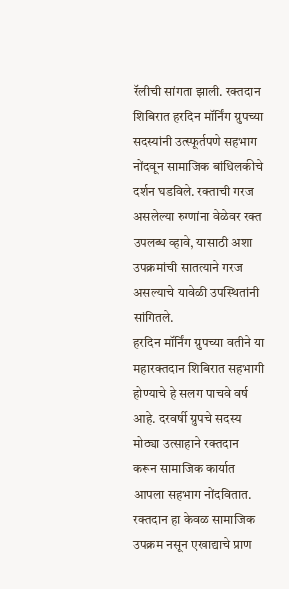रॅलीची सांगता झाली. रक्तदान शिबिरात हरदिन मॉर्निंग ग्रुपच्या सदस्यांनी उत्स्फूर्तपणे सहभाग नोंदवून सामाजिक बांधिलकीचे दर्शन घडविले. रक्ताची गरज असलेल्या रुग्णांना वेळेवर रक्त उपलब्ध व्हावे, यासाठी अशा उपक्रमांची सातत्याने गरज असल्याचे यावेळी उपस्थितांनी सांगितले.
हरदिन मॉर्निंग ग्रुपच्या वतीने या महारक्तदान शिबिरात सहभागी होण्याचे हे सलग पाचवे वर्ष आहे. दरवर्षी ग्रुपचे सदस्य मोठ्या उत्साहाने रक्तदान करून सामाजिक कार्यात आपला सहभाग नोंदवितात. रक्तदान हा केवळ सामाजिक उपक्रम नसून एखाद्याचे प्राण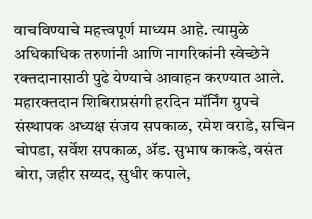वाचविण्याचे महत्त्वपूर्ण माध्यम आहे. त्यामुळे अधिकाधिक तरुणांनी आणि नागरिकांनी स्वेच्छेने रक्तदानासाठी पुढे येण्याचे आवाहन करण्यात आले.
महारक्तदान शिबिराप्रसंगी हरदिन मॉर्निंग ग्रुपचे संस्थापक अध्यक्ष संजय सपकाळ, रमेश वराडे, सचिन चोपडा, सर्वेश सपकाळ, ॲड. सुभाष काकडे, वसंत बोरा, जहीर सय्यद, सुधीर कपाले,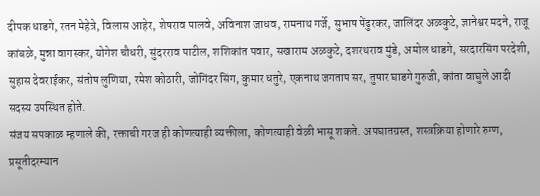दीपक धाडगे, रतन मेहेत्रे, विलास आहेर, शेषराव पालवे, अविनाश जाधव, रामनाथ गर्जे, सुभाष पेंढुरकर, जालिंदर अळकुटे, ज्ञानेश्वर मदने, राजू कांबळे, मुन्ना वागस्कर, योगेश चौधरी, सुंदरराव पाटील, शशिकांत पवार, सखाराम अळकुटे, दशरथराव मुंडे, अमोल धाडगे, सरदारसिंग परदेशी, सुहास देवराईकर, संतोष लुणिया, रमेश कोठारी, जोगिंदर सिंग, कुमार धतुरे, एकनाथ जगताप सर, तुषार घाडगे गुरुजी, कांता वाघुले आदी सदस्य उपस्थित होते.
संजय सपकाळ म्हणाले की, रक्ताची गरज ही कोणत्याही व्यक्तीला, कोणत्याही वेळी भासू शकते. अपघातग्रस्त, शस्त्रक्रिया होणारे रुग्ण, प्रसूतीदरम्यान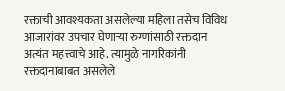रक्ताची आवश्यकता असलेल्या महिला तसेच विविध आजारांवर उपचार घेणाऱ्या रुग्णांसाठी रक्तदान अत्यंत महत्त्वाचे आहे. त्यामुळे नागरिकांनी रक्तदानाबाबत असलेले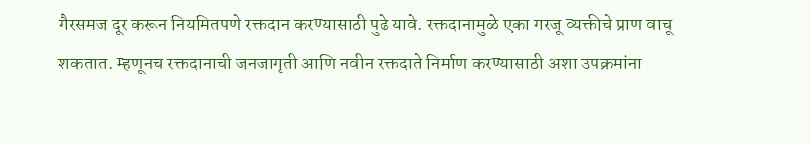गैरसमज दूर करून नियमितपणे रक्तदान करण्यासाठी पुढे यावे. रक्तदानामुळे एका गरजू व्यक्तीचे प्राण वाचू शकतात. म्हणूनच रक्तदानाची जनजागृती आणि नवीन रक्तदाते निर्माण करण्यासाठी अशा उपक्रमांना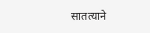सातत्याने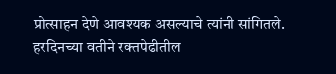प्रोत्साहन देणे आवश्यक असल्याचे त्यांनी सांगितले.
हरदिनच्या वतीने रक्तपेढीतील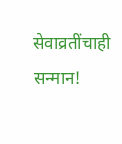सेवाव्रतींचाही सन्मान!